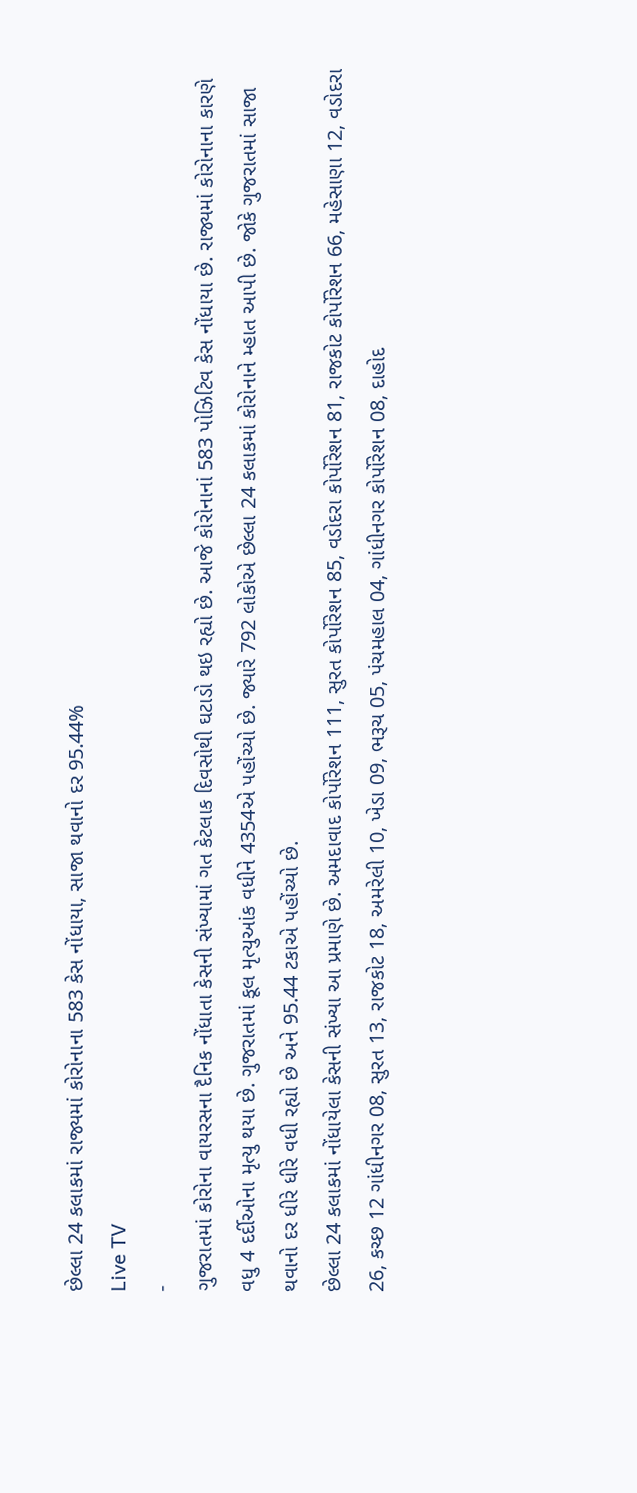છેલ્લા 24 કલાકમાં રાજ્યમાં કોરોનાના 583 કેસ નોંધાયા, સાજા થવાનો દર 95.44%
Live TV
-
ગુજરાતમાં કોરોના વાયરસના દૈનિક નોંધાતા કેસની સંખ્યામાં ગત કેટલાક દિવસોથી ઘટાડો થઇ રહ્યો છે. આજે કોરોનાનાં 583 પોઝિટિવ કેસ નોંધાયા છે. રાજ્યમાં કોરોનાના કારણે વધુ 4 દર્દીઓના મૃત્યુ થયા છે. ગુજરાતમાં કૂલ મૃત્યુઆંક વધીને 4354એ પહોંચ્યો છે. જ્યારે 792 લોકોએ છેલ્લા 24 કલાકમાં કોરોનાને મ્હાત આપી છે. જોકે ગુજરાતમાં સાજા થવાનો દર ધીરે ધીરે વધી રહ્યો છે અને 95.44 ટકાએ પહોંચ્યો છે.
છેલ્લા 24 કલાકમાં નોંધાયેલા કેસની સંખ્યા આ પ્રમાણે છે. અમદાવાદ કોર્પોરેશન 111, સુરત કોર્પોરેશન 85, વડોદરા કોર્પોરેશન 81, રાજકોટ કોર્પોરેશન 66, મહેસાણા 12, વડોદરા 26, કચ્છ 12 ગાંધીનગર 08, સુરત 13, રાજકોટ 18, અમરેલી 10, ખેડા 09, ભરૂચ 05, પંચમહાલ 04, ગાંધીનગર કોર્પોરેશન 08, દાહોદ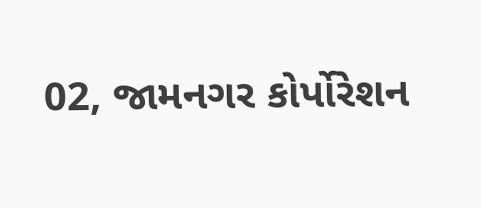02, જામનગર કોર્પોરેશન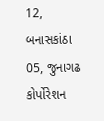12, બનાસકાંઠા 05, જુનાગઢ કોર્પોરેશન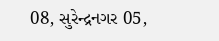08, સુરેન્દ્રનગર 05,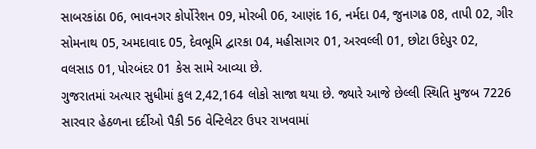સાબરકાંઠા 06, ભાવનગર કોર્પોરેશન 09, મોરબી 06, આણંદ 16, નર્મદા 04, જુનાગઢ 08, તાપી 02, ગીર સોમનાથ 05, અમદાવાદ 05, દેવભૂમિ દ્વારકા 04, મહીસાગર 01, અરવલ્લી 01, છોટા ઉદેપુર 02, વલસાડ 01, પોરબંદર 01 કેસ સામે આવ્યા છે.
ગુજરાતમાં અત્યાર સુધીમાં કુલ 2,42,164 લોકો સાજા થયા છે. જ્યારે આજે છેલ્લી સ્થિતિ મુજબ 7226 સારવાર હેઠળના દર્દીઓ પૈકી 56 વેન્ટિલેટર ઉપર રાખવામાં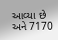આવ્યા છે અને 7170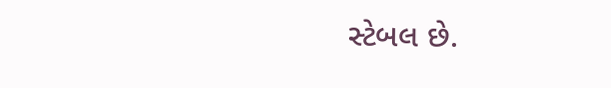સ્ટેબલ છે.